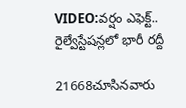VIDEO:వర్షం ఎఫెక్ట్.. రైల్వేస్టేషన్లలో భారీ రద్దీ

21668చూసినవారు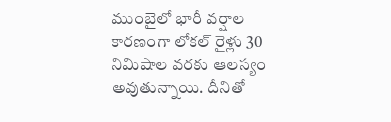ముంబైలో భారీ వర్షాల కారణంగా లోకల్ రైళ్లు 30 నిమిషాల వరకు ఆలస్యం అవుతున్నాయి. దీనితో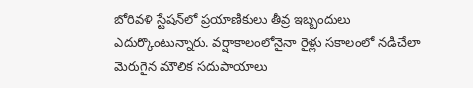బోరివళి స్టేషన్‌లో ప్రయాణికులు తీవ్ర ఇబ్బందులు ఎదుర్కొంటున్నారు. వర్షాకాలంలోనైనా రైళ్లు సకాలంలో నడిచేలా మెరుగైన మౌలిక సదుపాయాలు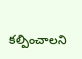కల్పించాలని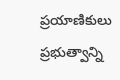ప్రయాణికులు ప్రభుత్వాన్ని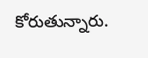కోరుతున్నారు.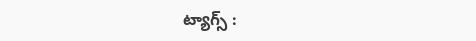ట్యాగ్స్ :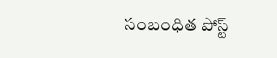సంబంధిత పోస్ట్